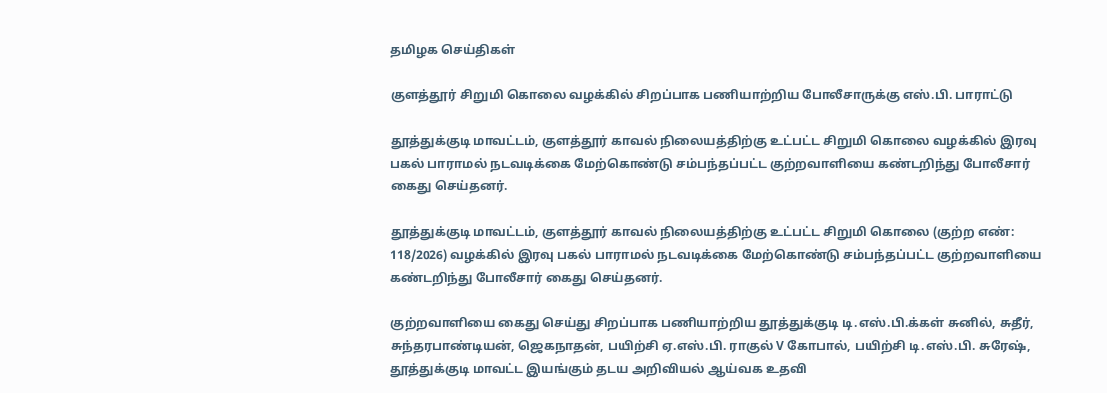தமிழக செய்திகள்

குளத்தூர் சிறுமி கொலை வழக்கில் சிறப்பாக பணியாற்றிய போலீசாருக்கு எஸ்.பி. பாராட்டு

தூத்துக்குடி மாவட்டம், குளத்தூர் காவல் நிலையத்திற்கு உட்பட்ட சிறுமி கொலை வழக்கில் இரவு பகல் பாராமல் நடவடிக்கை மேற்கொண்டு சம்பந்தப்பட்ட குற்றவாளியை கண்டறிந்து போலீசார் கைது செய்தனர்.

தூத்துக்குடி மாவட்டம், குளத்தூர் காவல் நிலையத்திற்கு உட்பட்ட சிறுமி கொலை (குற்ற‌ எண்: 118/2026) வழக்கில் இரவு பகல் பாராமல் நடவடிக்கை மேற்கொண்டு சம்பந்தப்பட்ட குற்றவாளியை கண்டறிந்து போலீசார் கைது செய்தனர்.

குற்றவாளியை கைது செய்து சிறப்பாக பணியாற்றிய தூத்துக்குடி டி.எஸ்.பி.க்கள் சுனில், சுதீர், சுந்தரபாண்டியன், ஜெகநாதன், பயிற்சி ஏ.எஸ்.பி. ராகுல் V கோபால், பயிற்சி டி.எஸ்.பி. சுரேஷ், தூத்துக்குடி மாவட்ட இயங்கும் தடய அறிவியல் ஆய்வக உதவி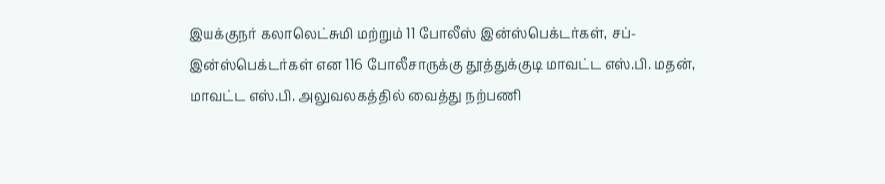இயக்குநர் கலாலெட்சுமி மற்றும் 11 போலீஸ் இன்ஸ்பெக்டர்கள், சப்-இன்ஸ்பெக்டர்கள் என 116 போலீசாருக்கு தூத்துக்குடி மாவட்ட எஸ்.பி. மதன், மாவட்ட எஸ்.பி. அலுவலகத்தில் வைத்து நற்பணி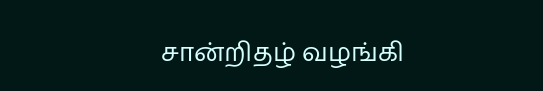சான்றிதழ் வழங்கி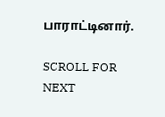பாராட்டினார்.

SCROLL FOR NEXT